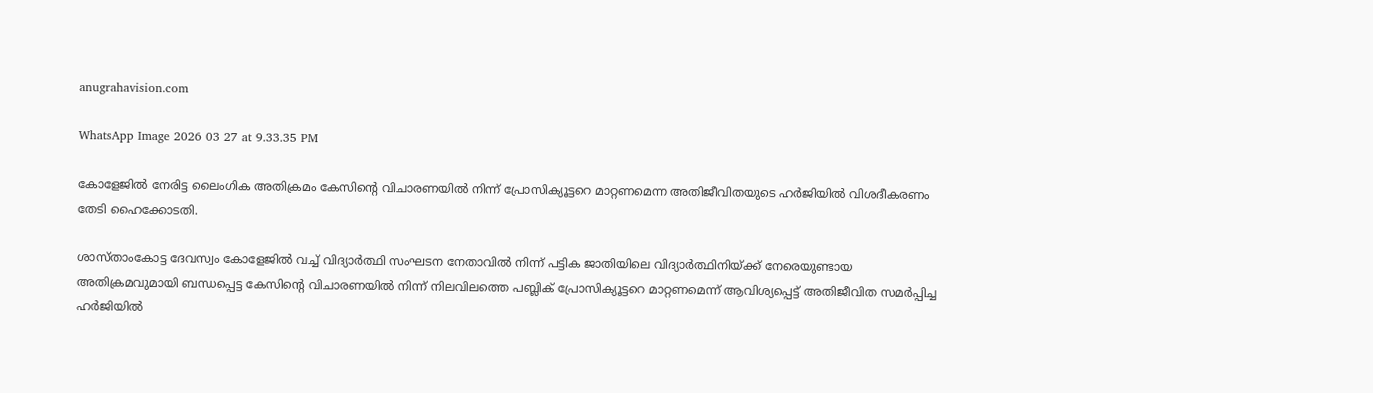anugrahavision.com

WhatsApp Image 2026 03 27 at 9.33.35 PM

കോളേജിൽ നേരിട്ട ലൈംഗിക അതിക്രമം കേസിന്റെ വിചാരണയിൽ നിന്ന് പ്രോസിക്യൂട്ടറെ മാറ്റണമെന്ന അതിജീവിതയുടെ ഹർജിയിൽ വിശദീകരണം തേടി ഹൈക്കോടതി.

ശാസ്താംകോട്ട ദേവസ്വം കോളേജിൽ വച്ച് വിദ്യാർത്ഥി സംഘടന നേതാവിൽ നിന്ന് പട്ടിക ജാതിയിലെ വിദ്യാർത്ഥിനിയ്ക്ക് നേരെയുണ്ടായ അതിക്രമവുമായി ബന്ധപ്പെട്ട കേസിന്റെ വിചാരണയിൽ നിന്ന് നിലവിലത്തെ പബ്ലിക് പ്രോസിക്യൂട്ടറെ മാറ്റണമെന്ന് ആവിശ്യപ്പെട്ട് അതിജീവിത സമർപ്പിച്ച ഹർജിയിൽ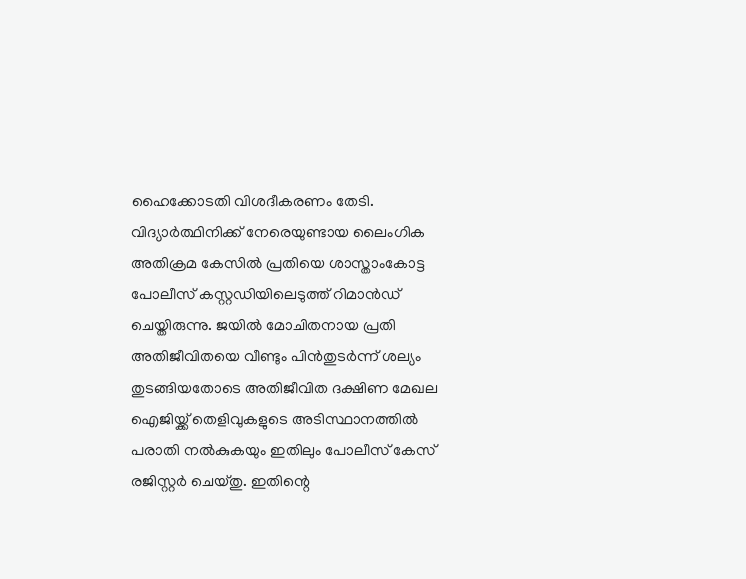ഹൈക്കോടതി വിശദീകരണം തേടി.
വിദ്യാർത്ഥിനിക്ക് നേരെയുണ്ടായ ലൈംഗിക അതിക്രമ കേസിൽ പ്രതിയെ ശാസ്താംകോട്ട പോലീസ് കസ്റ്റഡിയിലെടുത്ത് റിമാൻഡ് ചെയ്തിരുന്നു. ജയിൽ മോചിതനായ പ്രതി അതിജീവിതയെ വീണ്ടും പിൻതുടർന്ന് ശല്യം തുടങ്ങിയതോടെ അതിജീവിത ദക്ഷിണ മേഖല ഐജിയ്ക്ക് തെളിവുകളുടെ അടിസ്ഥാനത്തിൽ പരാതി നൽകുകയും ഇതിലും പോലീസ് കേസ് രജിസ്റ്റർ ചെയ്തു. ഇതിന്റെ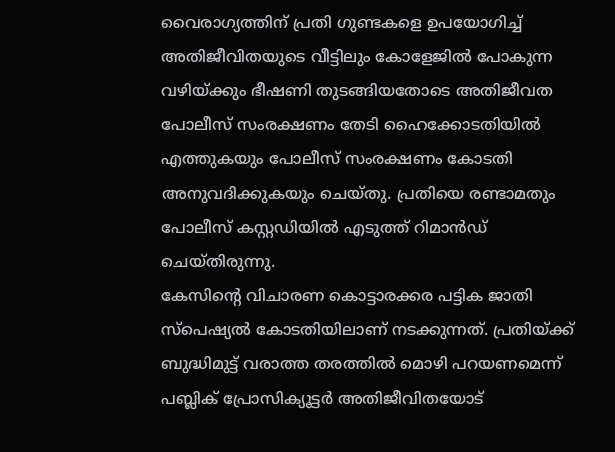വൈരാഗ്യത്തിന് പ്രതി ഗുണ്ടകളെ ഉപയോഗിച്ച് അതിജീവിതയുടെ വീട്ടിലും കോളേജിൽ പോകുന്ന വഴിയ്ക്കും ഭീഷണി തുടങ്ങിയതോടെ അതിജീവത പോലീസ് സംരക്ഷണം തേടി ഹൈക്കോടതിയിൽ എത്തുകയും പോലീസ് സംരക്ഷണം കോടതി അനുവദിക്കുകയും ചെയ്തു. പ്രതിയെ രണ്ടാമതും പോലീസ് കസ്റ്റഡിയിൽ എടുത്ത് റിമാൻഡ് ചെയ്തിരുന്നു.
കേസിന്റെ വിചാരണ കൊട്ടാരക്കര പട്ടിക ജാതി സ്പെഷ്യൽ കോടതിയിലാണ് നടക്കുന്നത്. പ്രതിയ്ക്ക് ബുദ്ധിമുട്ട് വരാത്ത തരത്തിൽ മൊഴി പറയണമെന്ന് പബ്ലിക് പ്രോസിക്യൂട്ടർ അതിജീവിതയോട്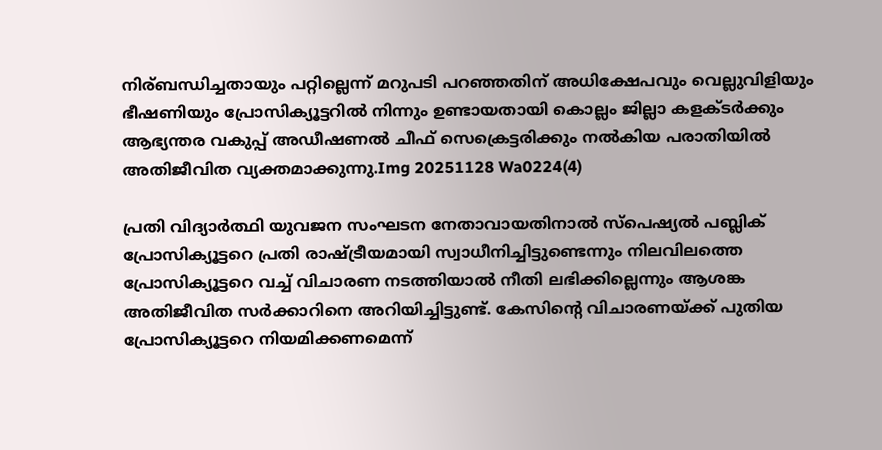നിര്ബന്ധിച്ചതായും പറ്റില്ലെന്ന് മറുപടി പറഞ്ഞതിന് അധിക്ഷേപവും വെല്ലുവിളിയും ഭീഷണിയും പ്രോസിക്യൂട്ടറിൽ നിന്നും ഉണ്ടായതായി കൊല്ലം ജില്ലാ കളക്ടർക്കും ആഭ്യന്തര വകുപ്പ് അഡീഷണൽ ചീഫ് സെക്രെട്ടരിക്കും നൽകിയ പരാതിയിൽ അതിജീവിത വ്യക്തമാക്കുന്നു.Img 20251128 Wa0224(4)

പ്രതി വിദ്യാർത്ഥി യുവജന സംഘടന നേതാവായതിനാൽ സ്പെഷ്യൽ പബ്ലിക് പ്രോസിക്യൂട്ടറെ പ്രതി രാഷ്ട്രീയമായി സ്വാധീനിച്ചിട്ടുണ്ടെന്നും നിലവിലത്തെ പ്രോസിക്യൂട്ടറെ വച്ച് വിചാരണ നടത്തിയാൽ നീതി ലഭിക്കില്ലെന്നും ആശങ്ക അതിജീവിത സർക്കാറിനെ അറിയിച്ചിട്ടുണ്ട്. കേസിന്റെ വിചാരണയ്ക്ക് പുതിയ പ്രോസിക്യൂട്ടറെ നിയമിക്കണമെന്ന്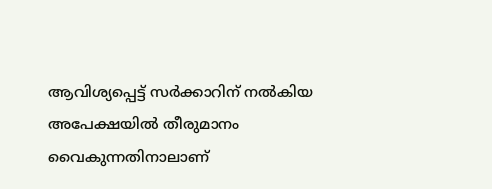ആവിശ്യപ്പെട്ട് സർക്കാറിന് നൽകിയ അപേക്ഷയിൽ തീരുമാനം വൈകുന്നതിനാലാണ്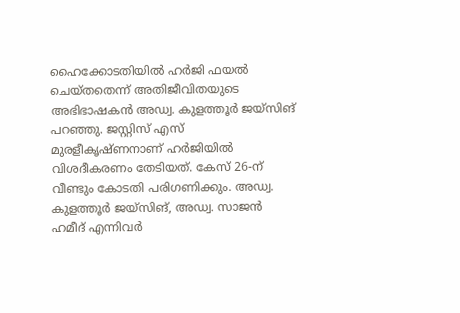ഹൈക്കോടതിയിൽ ഹർജി ഫയൽ ചെയ്തതെന്ന് അതിജീവിതയുടെ അഭിഭാഷകൻ അഡ്വ. കുളത്തൂർ ജയ്‌സിങ് പറഞ്ഞു. ജസ്റ്റിസ് എസ് മുരളീകൃഷ്ണനാണ് ഹർജിയിൽ വിശദീകരണം തേടിയത്. കേസ് 26-ന് വീണ്ടും കോടതി പരിഗണിക്കും. അഡ്വ. കുളത്തൂർ ജയ്‌സിങ്, അഡ്വ. സാജൻ ഹമീദ് എന്നിവർ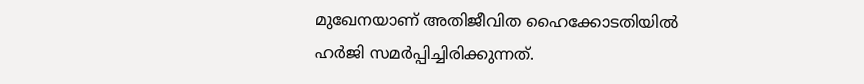മുഖേനയാണ് അതിജീവിത ഹൈക്കോടതിയിൽ ഹർജി സമർപ്പിച്ചിരിക്കുന്നത്.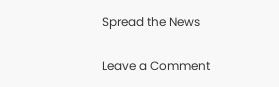Spread the News

Leave a Comment